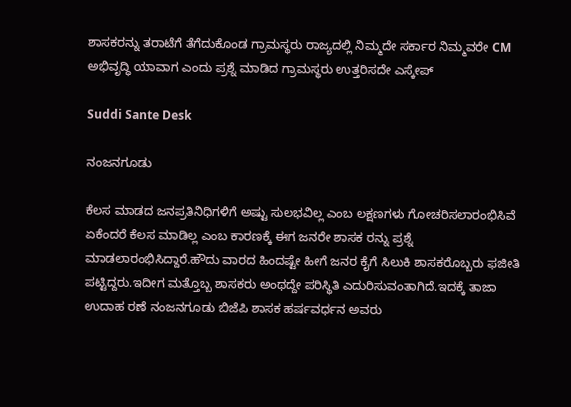ಶಾಸಕರನ್ನು ತರಾಟೆಗೆ ತೆಗೆದುಕೊಂಡ ಗ್ರಾಮಸ್ಥರು ರಾಜ್ಯದಲ್ಲಿ ನಿಮ್ಮದೇ ಸರ್ಕಾರ ನಿಮ್ಮವರೇ CM ಅಭಿವೃದ್ಧಿ ಯಾವಾಗ ಎಂದು ಪ್ರಶ್ನೆ ಮಾಡಿದ ಗ್ರಾಮಸ್ಥರು ಉತ್ತರಿಸದೇ ಎಸ್ಕೇಪ್

Suddi Sante Desk

ನಂಜನಗೂಡು

ಕೆಲಸ ಮಾಡದ ಜನಪ್ರತಿನಿಧಿಗಳಿಗೆ ಅಷ್ಟು ಸುಲಭವಿಲ್ಲ ಎಂಬ ಲಕ್ಷಣಗಳು ಗೋಚರಿಸಲಾರಂಭಿಸಿವೆ ಏಕೆಂದರೆ ಕೆಲಸ ಮಾಡಿಲ್ಲ ಎಂಬ ಕಾರಣಕ್ಕೆ ಈಗ ಜನರೇ ಶಾಸಕ ರನ್ನು ಪ್ರಶ್ನೆ ಮಾಡಲಾರಂಭಿಸಿದ್ದಾರೆ.ಹೌದು ವಾರದ ಹಿಂದಷ್ಟೇ ಹೀಗೆ ಜನರ ಕೈಗೆ ಸಿಲುಕಿ ಶಾಸಕರೊಬ್ಬರು ಫಜೀತಿ ಪಟ್ಟಿದ್ದರು.ಇದೀಗ ಮತ್ತೊಬ್ಬ ಶಾಸಕರು ಅಂಥದ್ದೇ ಪರಿಸ್ಥಿತಿ ಎದುರಿಸುವಂತಾಗಿದೆ.ಇದಕ್ಕೆ ತಾಜಾ ಉದಾಹ ರಣೆ ನಂಜನಗೂಡು ಬಿಜೆಪಿ ಶಾಸಕ ಹರ್ಷವರ್ಧನ ಅವರು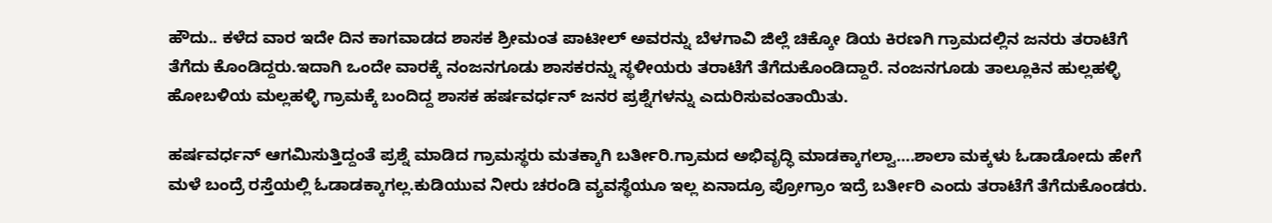ಹೌದು.. ಕಳೆದ ವಾರ ಇದೇ ದಿನ ಕಾಗವಾಡದ ಶಾಸಕ ಶ್ರೀಮಂತ ಪಾಟೀಲ್ ಅವರನ್ನು ಬೆಳಗಾವಿ ಜಿಲ್ಲೆ ಚಿಕ್ಕೋ ಡಿಯ ಕಿರಣಗಿ ಗ್ರಾಮದಲ್ಲಿನ ಜನರು ತರಾಟೆಗೆ ತೆಗೆದು ಕೊಂಡಿದ್ದರು.ಇದಾಗಿ ಒಂದೇ ವಾರಕ್ಕೆ ನಂಜನಗೂಡು ಶಾಸಕರನ್ನು ಸ್ಥಳೀಯರು ತರಾಟೆಗೆ ತೆಗೆದುಕೊಂಡಿದ್ದಾರೆ. ನಂಜನಗೂಡು ತಾಲ್ಲೂಕಿನ ಹುಲ್ಲಹಳ್ಳಿ ಹೋಬಳಿಯ ಮಲ್ಲಹಳ್ಳಿ ಗ್ರಾಮಕ್ಕೆ ಬಂದಿದ್ದ ಶಾಸಕ ಹರ್ಷವರ್ಧನ್ ಜನರ ಪ್ರಶ್ನೆಗಳನ್ನು ಎದುರಿಸುವಂತಾಯಿತು.

ಹರ್ಷವರ್ಧನ್ ಆಗಮಿಸುತ್ತಿದ್ದಂತೆ ಪ್ರಶ್ನೆ ಮಾಡಿದ ಗ್ರಾಮಸ್ಥರು ಮತಕ್ಕಾಗಿ ಬರ್ತೀರಿ.ಗ್ರಾಮದ ಅಭಿವೃದ್ಧಿ ಮಾಡಕ್ಕಾಗಲ್ವಾ….ಶಾಲಾ ಮಕ್ಕಳು ಓಡಾಡೋದು ಹೇಗೆ ಮಳೆ ಬಂದ್ರೆ ರಸ್ತೆಯಲ್ಲಿ ಓಡಾಡಕ್ಕಾಗಲ್ಲ.ಕುಡಿಯುವ ನೀರು ಚರಂಡಿ ವ್ಯವಸ್ಥೆಯೂ ಇಲ್ಲ ಏನಾದ್ರೂ ಪ್ರೋಗ್ರಾಂ ಇದ್ರೆ ಬರ್ತೀರಿ ಎಂದು ತರಾಟೆಗೆ ತೆಗೆದುಕೊಂಡರು.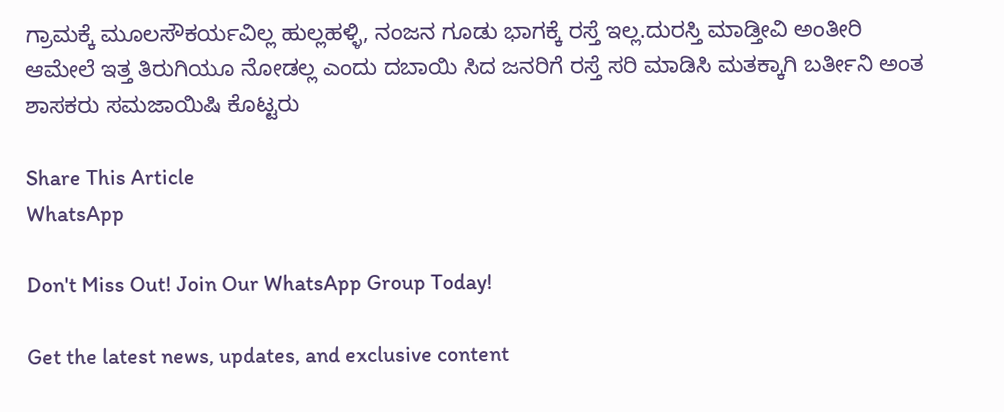ಗ್ರಾಮಕ್ಕೆ ಮೂಲಸೌಕರ್ಯವಿಲ್ಲ ಹುಲ್ಲಹಳ್ಳಿ, ನಂಜನ ಗೂಡು ಭಾಗಕ್ಕೆ ರಸ್ತೆ ಇಲ್ಲ.ದುರಸ್ತಿ ಮಾಡ್ತೀವಿ ಅಂತೀರಿ ಆಮೇಲೆ ಇತ್ತ ತಿರುಗಿಯೂ ನೋಡಲ್ಲ ಎಂದು ದಬಾಯಿ ಸಿದ ಜನರಿಗೆ ರಸ್ತೆ ಸರಿ ಮಾಡಿಸಿ ಮತಕ್ಕಾಗಿ ಬರ್ತೀನಿ ಅಂತ ಶಾಸಕರು ಸಮಜಾಯಿಷಿ ಕೊಟ್ಟರು

Share This Article
WhatsApp

Don't Miss Out! Join Our WhatsApp Group Today!

Get the latest news, updates, and exclusive content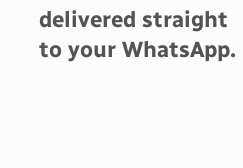delivered straight to your WhatsApp.